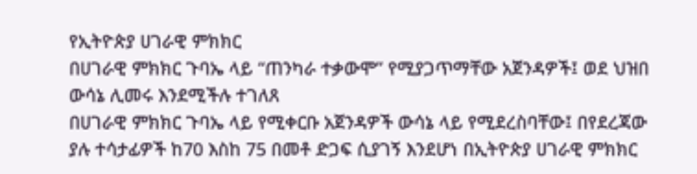የኢትዮጵያ ሀገራዊ ምክክር
በሀገራዊ ምክክር ጉባኤ ላይ “ጠንካራ ተቃውሞ” የሚያጋጥማቸው አጀንዳዎች፤ ወደ ህዝበ ውሳኔ ሊመሩ እንደሚችሉ ተገለጸ
በሀገራዊ ምክክር ጉባኤ ላይ የሚቀርቡ አጀንዳዎች ውሳኔ ላይ የሚደረስባቸው፤ በየደረጃው ያሉ ተሳታፊዎች ከ70 እስከ 75 በመቶ ድጋፍ ሲያገኝ እንደሆነ በኢትዮጵያ ሀገራዊ ምክክር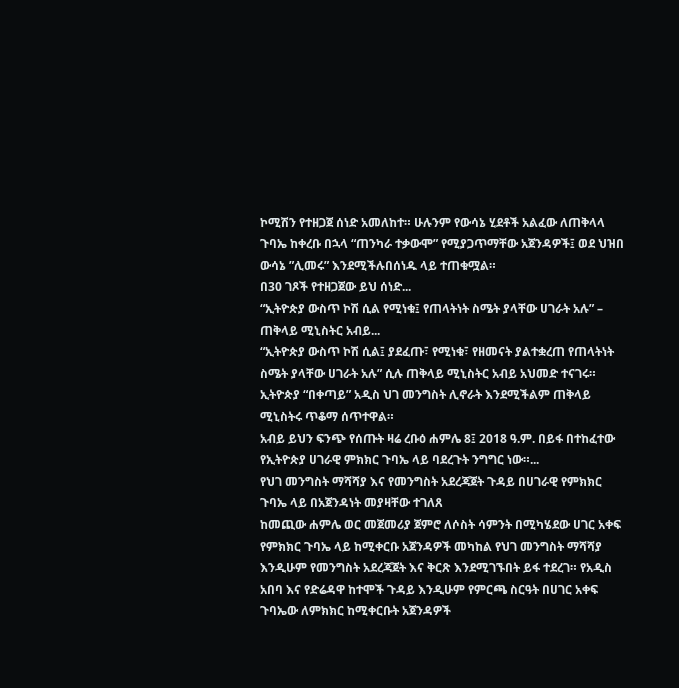ኮሚሽን የተዘጋጀ ሰነድ አመለከተ። ሁሉንም የውሳኔ ሂደቶች አልፈው ለጠቅላላ ጉባኤ ከቀረቡ በኋላ “ጠንካራ ተቃውሞ” የሚያጋጥማቸው አጀንዳዎች፤ ወደ ህዝበ ውሳኔ ”ሊመሩ” እንደሚችሉበሰነዱ ላይ ተጠቁሟል።
በ30 ገጾች የተዘጋጀው ይህ ሰነድ...
“ኢትዮጵያ ውስጥ ኮሽ ሲል የሚነቁ፤ የጠላትነት ስሜት ያላቸው ሀገራት አሉ” – ጠቅላይ ሚኒስትር አብይ...
“ኢትዮጵያ ውስጥ ኮሽ ሲል፤ ያደፈጡ፣ የሚነቁ፣ የዘመናት ያልተቋረጠ የጠላትነት ስሜት ያላቸው ሀገራት አሉ” ሲሉ ጠቅላይ ሚኒስትር አብይ አህመድ ተናገሩ። ኢትዮጵያ “በቀጣይ” አዲስ ህገ መንግስት ሊኖራት እንደሚችልም ጠቅላይ ሚኒስትሩ ጥቆማ ሰጥተዋል።
አብይ ይህን ፍንጭ የሰጡት ዛሬ ረቡዕ ሐምሌ 8፤ 2018 ዓ.ም. በይፋ በተከፈተው የኢትዮጵያ ሀገራዊ ምክክር ጉባኤ ላይ ባደረጉት ንግግር ነው።...
የህገ መንግስት ማሻሻያ እና የመንግስት አደረጃጀት ጉዳይ በሀገራዊ የምክክር ጉባኤ ላይ በአጀንዳነት መያዛቸው ተገለጸ
ከመጪው ሐምሌ ወር መጀመሪያ ጀምሮ ለሶስት ሳምንት በሚካሄደው ሀገር አቀፍ የምክክር ጉባኤ ላይ ከሚቀርቡ አጀንዳዎች መካከል የህገ መንግስት ማሻሻያ እንዲሁም የመንግስት አደረጃጀት እና ቅርጽ እንደሚገኙበት ይፋ ተደረገ። የአዲስ አበባ እና የድሬዳዋ ከተሞች ጉዳይ እንዲሁም የምርጫ ስርዓት በሀገር አቀፍ ጉባኤው ለምክክር ከሚቀርቡት አጀንዳዎች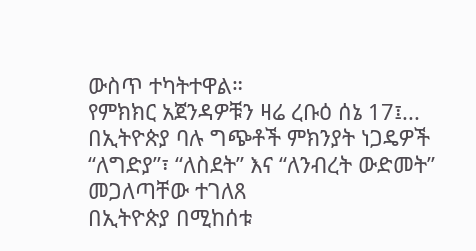ውስጥ ተካትተዋል።
የምክክር አጀንዳዎቹን ዛሬ ረቡዕ ሰኔ 17፤...
በኢትዮጵያ ባሉ ግጭቶች ምክንያት ነጋዴዎች “ለግድያ”፣ “ለስደት” እና “ለንብረት ውድመት” መጋለጣቸው ተገለጸ
በኢትዮጵያ በሚከሰቱ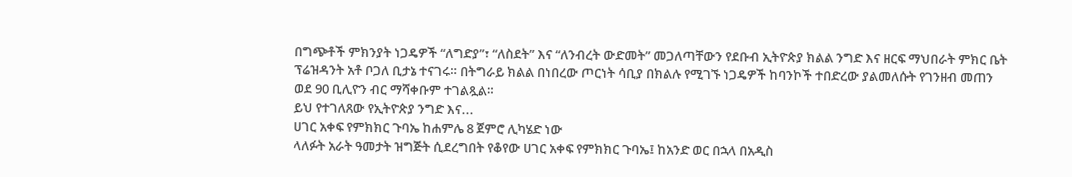በግጭቶች ምክንያት ነጋዴዎች “ለግድያ”፣ “ለስደት” እና “ለንብረት ውድመት” መጋለጣቸውን የደቡብ ኢትዮጵያ ክልል ንግድ እና ዘርፍ ማህበራት ምክር ቤት ፕሬዝዳንት አቶ ቦጋለ ቢታኔ ተናገሩ። በትግራይ ክልል በነበረው ጦርነት ሳቢያ በክልሉ የሚገኙ ነጋዴዎች ከባንኮች ተበድረው ያልመለሱት የገንዘብ መጠን ወደ 90 ቢሊዮን ብር ማሻቀቡም ተገልጿል።
ይህ የተገለጸው የኢትዮጵያ ንግድ እና...
ሀገር አቀፍ የምክክር ጉባኤ ከሐምሌ 8 ጀምሮ ሊካሄድ ነው
ላለፉት አራት ዓመታት ዝግጅት ሲደረግበት የቆየው ሀገር አቀፍ የምክክር ጉባኤ፤ ከአንድ ወር በኋላ በአዲስ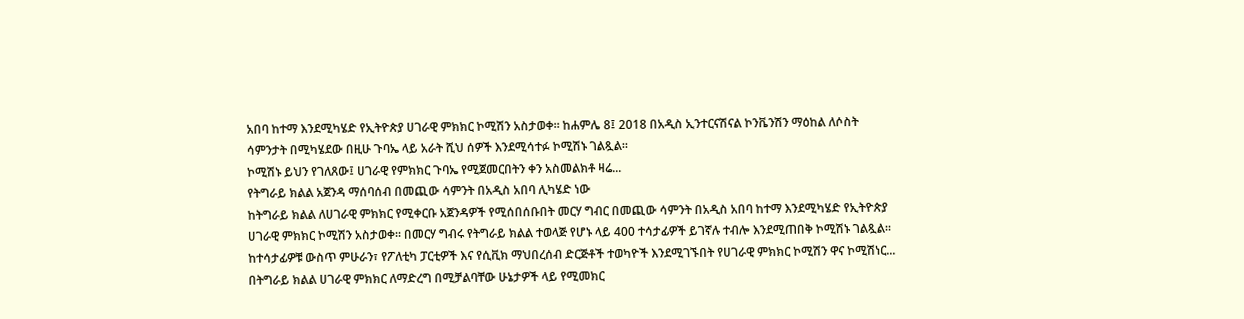አበባ ከተማ እንደሚካሄድ የኢትዮጵያ ሀገራዊ ምክክር ኮሚሽን አስታወቀ። ከሐምሌ 8፤ 2018 በአዲስ ኢንተርናሽናል ኮንቬንሽን ማዕከል ለሶስት ሳምንታት በሚካሄደው በዚሁ ጉባኤ ላይ አራት ሺህ ሰዎች እንደሚሳተፉ ኮሚሽኑ ገልጿል።
ኮሚሽኑ ይህን የገለጸው፤ ሀገራዊ የምክክር ጉባኤ የሚጀመርበትን ቀን አስመልክቶ ዛሬ...
የትግራይ ክልል አጀንዳ ማሰባሰብ በመጪው ሳምንት በአዲስ አበባ ሊካሄድ ነው
ከትግራይ ክልል ለሀገራዊ ምክክር የሚቀርቡ አጀንዳዎች የሚሰበሰቡበት መርሃ ግብር በመጪው ሳምንት በአዲስ አበባ ከተማ እንደሚካሄድ የኢትዮጵያ ሀገራዊ ምክክር ኮሚሽን አስታወቀ። በመርሃ ግብሩ የትግራይ ክልል ተወላጅ የሆኑ ላይ 400 ተሳታፊዎች ይገኛሉ ተብሎ እንደሚጠበቅ ኮሚሽኑ ገልጿል።
ከተሳታፊዎቹ ውስጥ ምሁራን፣ የፖለቲካ ፓርቲዎች እና የሲቪክ ማህበረሰብ ድርጅቶች ተወካዮች እንደሚገኙበት የሀገራዊ ምክክር ኮሚሽን ዋና ኮሚሽነር...
በትግራይ ክልል ሀገራዊ ምክክር ለማድረግ በሚቻልባቸው ሁኔታዎች ላይ የሚመክር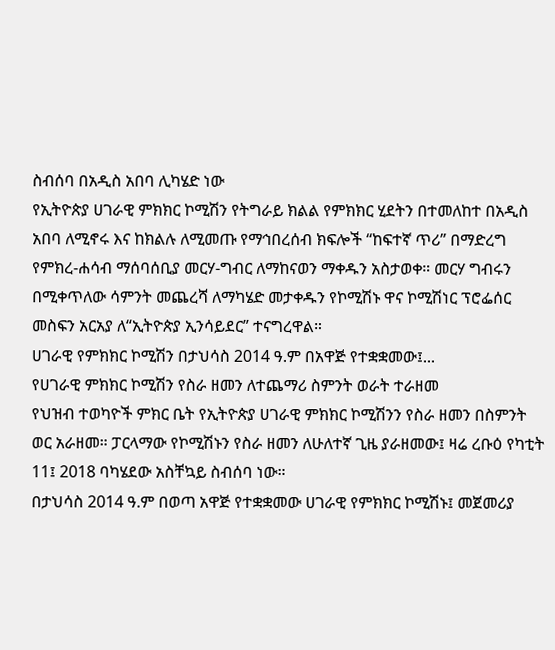ስብሰባ በአዲስ አበባ ሊካሄድ ነው
የኢትዮጵያ ሀገራዊ ምክክር ኮሚሽን የትግራይ ክልል የምክክር ሂደትን በተመለከተ በአዲስ አበባ ለሚኖሩ እና ከክልሉ ለሚመጡ የማኅበረሰብ ክፍሎች “ከፍተኛ ጥሪ” በማድረግ የምክረ-ሐሳብ ማሰባሰቢያ መርሃ-ግብር ለማከናወን ማቀዱን አስታወቀ። መርሃ ግብሩን በሚቀጥለው ሳምንት መጨረሻ ለማካሄድ መታቀዱን የኮሚሽኑ ዋና ኮሚሽነር ፕሮፌሰር መስፍን አርአያ ለ“ኢትዮጵያ ኢንሳይደር” ተናግረዋል።
ሀገራዊ የምክክር ኮሚሽን በታህሳስ 2014 ዓ.ም በአዋጅ የተቋቋመው፤...
የሀገራዊ ምክክር ኮሚሽን የስራ ዘመን ለተጨማሪ ስምንት ወራት ተራዘመ
የህዝብ ተወካዮች ምክር ቤት የኢትዮጵያ ሀገራዊ ምክክር ኮሚሽንን የስራ ዘመን በስምንት ወር አራዘመ። ፓርላማው የኮሚሽኑን የስራ ዘመን ለሁለተኛ ጊዜ ያራዘመው፤ ዛሬ ረቡዕ የካቲት 11፤ 2018 ባካሄደው አስቸኳይ ስብሰባ ነው።
በታህሳስ 2014 ዓ.ም በወጣ አዋጅ የተቋቋመው ሀገራዊ የምክክር ኮሚሽኑ፤ መጀመሪያ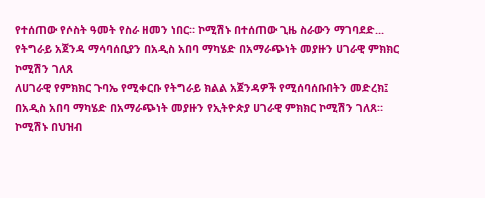የተሰጠው የሶስት ዓመት የስራ ዘመን ነበር። ኮሚሽኑ በተሰጠው ጊዜ ስራውን ማገባደድ...
የትግራይ አጀንዳ ማሳባሰቢያን በአዲስ አበባ ማካሄድ በአማራጭነት መያዙን ሀገራዊ ምክክር ኮሚሽን ገለጸ
ለሀገራዊ የምክክር ጉባኤ የሚቀርቡ የትግራይ ክልል አጀንዳዎች የሚሰባሰቡበትን መድረክ፤ በአዲስ አበባ ማካሄድ በአማራጭነት መያዙን የኢትዮጵያ ሀገራዊ ምክክር ኮሚሽን ገለጸ። ኮሚሽኑ በህዝብ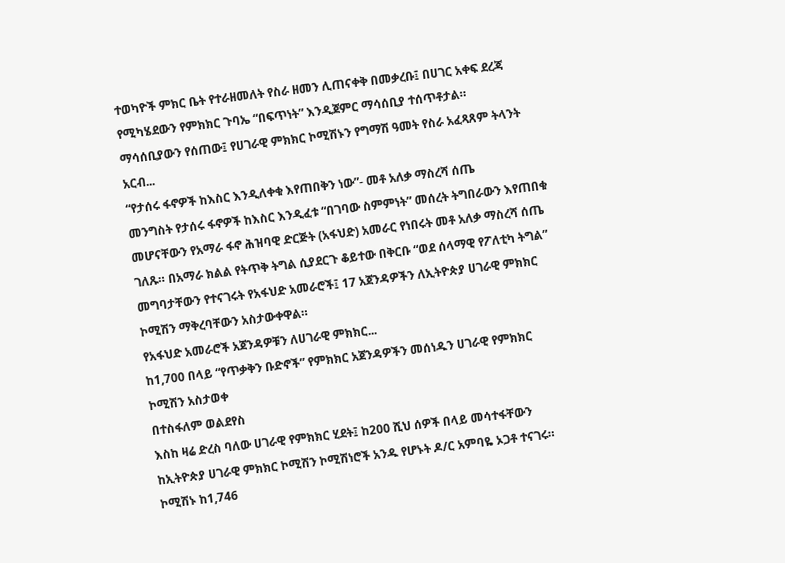ተወካዮች ምክር ቤት የተራዘመለት የስራ ዘመን ሊጠናቀቅ በመቃረቡ፤ በሀገር አቀፍ ደረጃ የሚካሄደውን የምክክር ጉባኤ “በፍጥነት” እንዲጀምር ማሳሰቢያ ተሰጥቶታል።
ማሳሰቢያውን የሰጠው፤ የሀገራዊ ምክክር ኮሚሽኑን የግማሽ ዓመት የስራ አፈጻጸም ትላንት አርብ...
“የታሰሩ ፋኖዎች ከእስር እንዲለቀቁ እየጠበቅን ነው”- መቶ አለቃ ማስረሻ ሰጤ
መንግስት የታሰሩ ፋኖዎች ከእስር እንዲፈቱ “በገባው ስምምነት” መሰረት ትግበራውን እየጠበቁ መሆናቸውን የአማራ ፋኖ ሕዝባዊ ድርጅት (አፋህድ) አመራር የነበሩት መቶ አለቃ ማስረሻ ሰጤ ገለጹ። በአማራ ክልል የትጥቅ ትግል ሲያደርጉ ቆይተው በቅርቡ “ወደ ሰላማዊ የፖለቲካ ትግል” መግባታቸውን የተናገሩት የአፋህድ አመራሮች፤ 17 አጀንዳዎችን ለኢትዮጵያ ሀገራዊ ምክክር ኮሚሽን ማቅረባቸውን አስታውቀዋል።
የአፋህድ አመራሮች አጀንዳዎቹን ለሀገራዊ ምክክር...
ከ1,700 በላይ “የጥቃቅን ቡድኖች” የምክክር አጀንዳዎችን መሰነዱን ሀገራዊ የምክክር ኮሚሽን አስታወቀ
በተስፋለም ወልደየስ
እስከ ዛሬ ድረስ ባለው ሀገራዊ የምክክር ሂደት፤ ከ200 ሺህ ሰዎች በላይ መሳተፋቸውን ከኢትዮጵያ ሀገራዊ ምክክር ኮሚሽን ኮሚሽነሮች አንዱ የሆኑት ዶ/ር አምባዬ ኦጋቶ ተናገሩ። ኮሚሽኑ ከ1,746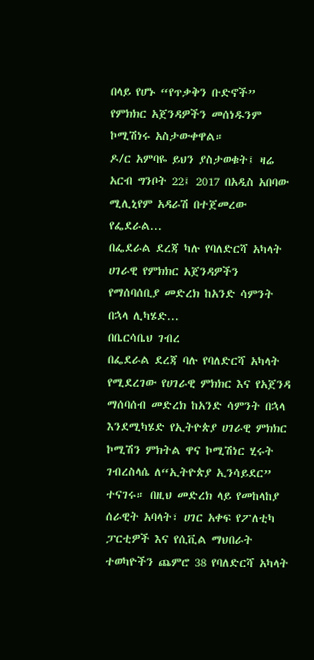በላይ የሆኑ “የጥቃቅን ቡድኖች” የምክክር አጀንዳዎችን መሰነዱንም ኮሚሽነሩ አስታውቀዋል።
ዶ/ር አምባዬ ይህን ያስታወቁት፤ ዛሬ አርብ ግንቦት 22፤ 2017 በአዲስ አበባው ሚሊኒየም አዳራሽ በተጀመረው የፌደራል...
በፌደራል ደረጃ ካሉ የባለድርሻ አካላት ሀገራዊ የምክክር አጀንዳዎችን የማሰባሰቢያ መድረክ ከአንድ ሳምንት በኋላ ሊካሄድ...
በቤርሳቤህ ገብረ
በፌደራል ደረጃ ባሉ የባለድርሻ አካላት የሚደረገው የሀገራዊ ምክክር እና የአጀንዳ ማሰባሰብ መድረክ ከአንድ ሳምንት በኋላ እንደሚካሄድ የኢትዮጵያ ሀገራዊ ምክክር ኮሚሽን ምክትል ዋና ኮሚሽነር ሂሩት ገብረስላሴ ለ“ኢትዮጵያ ኢንሳይደር” ተናገሩ። በዚህ መድረክ ላይ የመከላከያ ሰራዊት አባላት፣ ሀገር አቀፍ የፖለቲካ ፓርቲዎች እና የሲቪል ማህበራት ተወካዮችን ጨምሮ 38 የባለድርሻ አካላት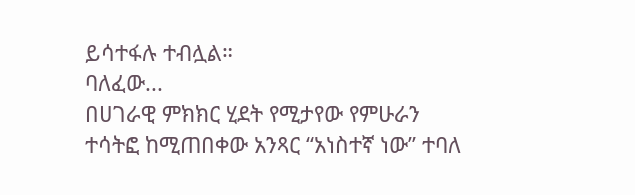ይሳተፋሉ ተብሏል።
ባለፈው...
በሀገራዊ ምክክር ሂደት የሚታየው የምሁራን ተሳትፎ ከሚጠበቀው አንጻር “አነስተኛ ነው” ተባለ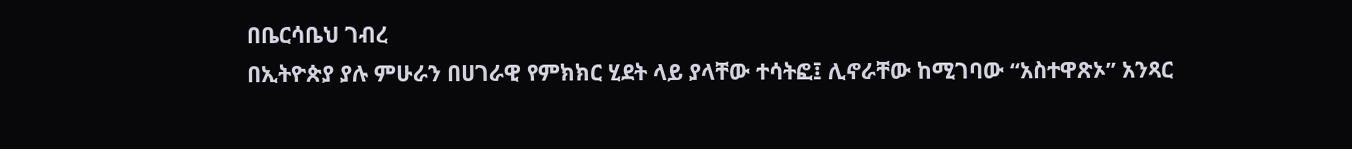በቤርሳቤህ ገብረ
በኢትዮጵያ ያሉ ምሁራን በሀገራዊ የምክክር ሂደት ላይ ያላቸው ተሳትፎ፤ ሊኖራቸው ከሚገባው “አስተዋጽኦ” አንጻር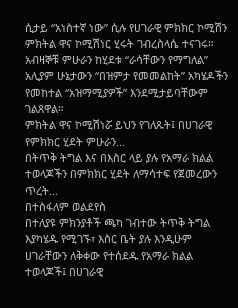ሲታይ “አነስተኛ ነው” ሲሉ የሀገራዊ ምክክር ኮሚሽን ምክትል ዋና ኮሚሽነር ሂሩት ገብረስላሴ ተናገሩ። አብዛኞቹ ምሁራን ከሂደቱ “ራሳቸውን የማግለል” አሊያም ሁኔታውን “በዝምታ የመመልከት” አካሄዶችን የመከተል “አዝማሚያዎች” እንደሚታይባቸውም ገልጸዋል።
ምክትል ዋና ኮሚሽነሯ ይህን የገለጹት፤ በሀገራዊ የምክክር ሂደት ምሁራን...
በትጥቅ ትግል እና በእስር ላይ ያሉ የአማራ ክልል ተወላጆችን በምክክር ሂደት ለማሳተፍ የጀመረውን ጥረት...
በተስፋለም ወልደየስ
በተለያዩ ምክንያቶች ጫካ ገብተው ትጥቅ ትግል እያካሄዱ የሚገኙ፣ እስር ቤት ያሉ እንዲሁም ሀገራቸውን ለቅቀው የተሰደዱ የአማራ ክልል ተወላጆች፤ በሀገራዊ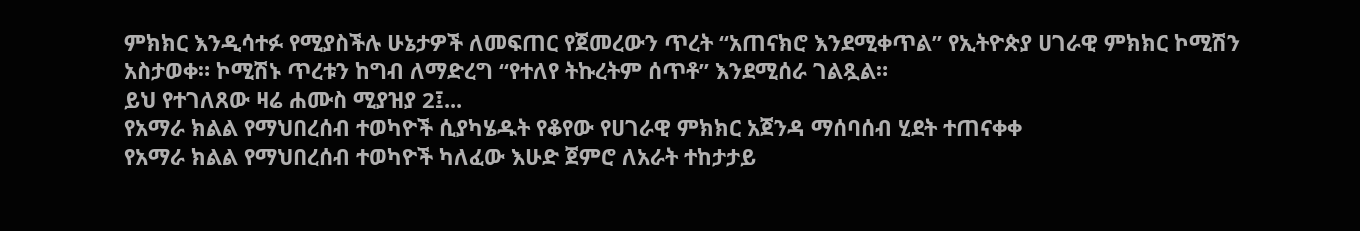ምክክር እንዲሳተፉ የሚያስችሉ ሁኔታዎች ለመፍጠር የጀመረውን ጥረት “አጠናክሮ እንደሚቀጥል” የኢትዮጵያ ሀገራዊ ምክክር ኮሚሽን አስታወቀ። ኮሚሽኑ ጥረቱን ከግብ ለማድረግ “የተለየ ትኩረትም ሰጥቶ” እንደሚሰራ ገልጿል።
ይህ የተገለጸው ዛሬ ሐሙስ ሚያዝያ 2፤...
የአማራ ክልል የማህበረሰብ ተወካዮች ሲያካሄዱት የቆየው የሀገራዊ ምክክር አጀንዳ ማሰባሰብ ሂደት ተጠናቀቀ
የአማራ ክልል የማህበረሰብ ተወካዮች ካለፈው እሁድ ጀምሮ ለአራት ተከታታይ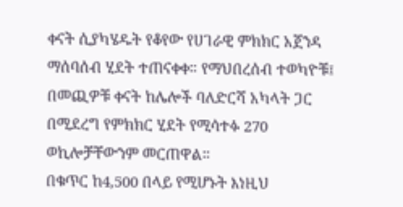ቀናት ሲያካሄዱት የቆየው የሀገራዊ ምክክር አጀንዳ ማሰባሰብ ሂደት ተጠናቀቀ። የማህበረሰብ ተወካዮቹ፤ በመጪዎቹ ቀናት ከሌሎች ባለድርሻ አካላት ጋር በሚደረግ የምክክር ሂደት የሚሳተፉ 270 ወኪሎቻቸውንም መርጠዋል።
በቁጥር ከ4,500 በላይ የሚሆኑት እነዚህ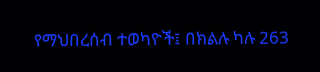የማህበረሰብ ተወካዮች፤ በክልሉ ካሉ 263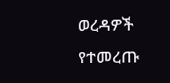ወረዳዎች የተመረጡ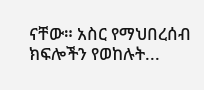ናቸው። አስር የማህበረሰብ ክፍሎችን የወከሉት...